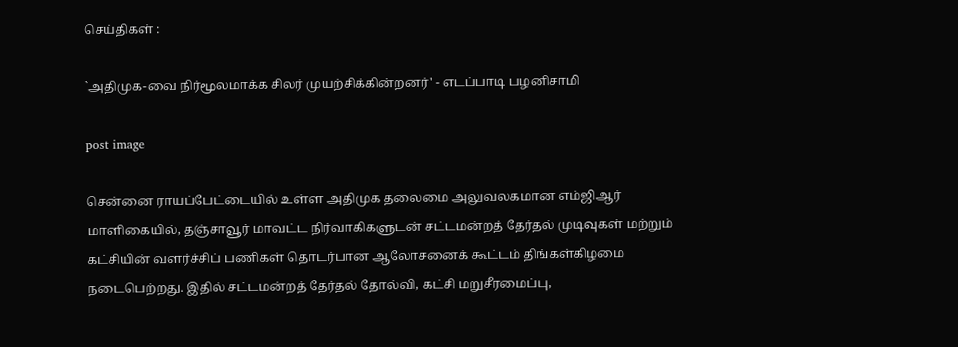செய்திகள் :

`அதிமுக-வை நிர்மூலமாக்க சிலர் முயற்சிக்கின்றனர்' - எடப்பாடி பழனிசாமி

post image

சென்னை ராயப்பேட்டையில் உள்ள அதிமுக தலைமை அலுவலகமான எம்ஜிஆர் மாளிகையில், தஞ்சாவூர் மாவட்ட நிர்வாகிகளுடன் சட்டமன்றத் தேர்தல் முடிவுகள் மற்றும் கட்சியின் வளர்ச்சிப் பணிகள் தொடர்பான ஆலோசனைக் கூட்டம் திங்கள்கிழமை நடைபெற்றது. இதில் சட்டமன்றத் தேர்தல் தோல்வி, கட்சி மறுசீரமைப்பு,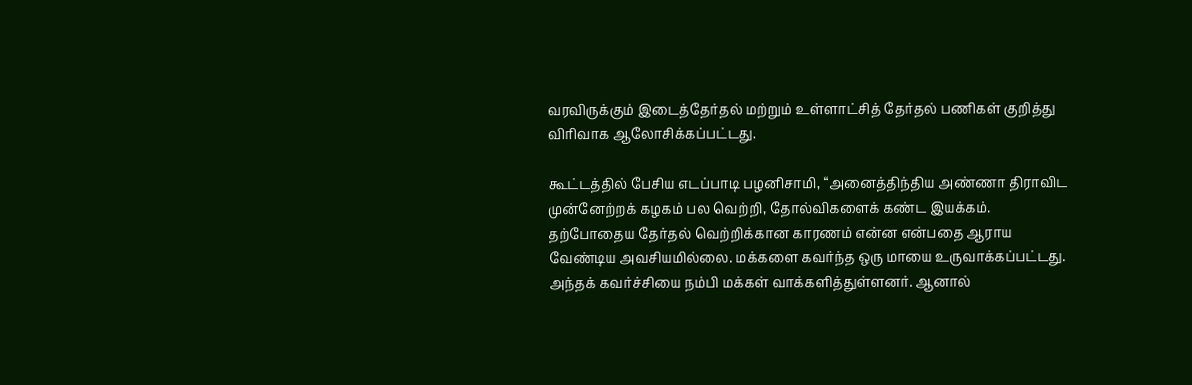வரவிருக்கும் இடைத்தேர்தல் மற்றும் உள்ளாட்சித் தேர்தல் பணிகள் குறித்து விரிவாக ஆலோசிக்கப்பட்டது.

கூட்டத்தில் பேசிய எடப்பாடி பழனிசாமி, “அனைத்திந்திய அண்ணா திராவிட முன்னேற்றக் கழகம் பல வெற்றி, தோல்விகளைக் கண்ட இயக்கம். தற்போதைய தேர்தல் வெற்றிக்கான காரணம் என்ன என்பதை ஆராய வேண்டிய அவசியமில்லை. மக்களை கவர்ந்த ஒரு மாயை உருவாக்கப்பட்டது. அந்தக் கவர்ச்சியை நம்பி மக்கள் வாக்களித்துள்ளனர். ஆனால்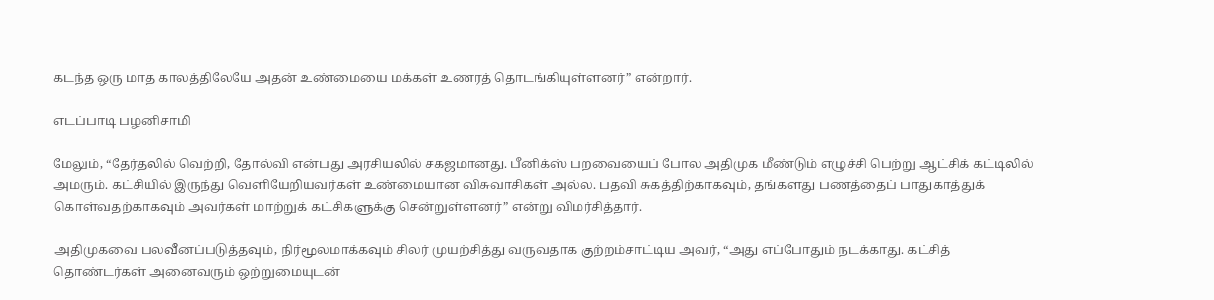கடந்த ஒரு மாத காலத்திலேயே அதன் உண்மையை மக்கள் உணரத் தொடங்கியுள்ளனர்” என்றார்.

எடப்பாடி பழனிசாமி

மேலும், “தேர்தலில் வெற்றி, தோல்வி என்பது அரசியலில் சகஜமானது. பீனிக்ஸ் பறவையைப் போல அதிமுக மீண்டும் எழுச்சி பெற்று ஆட்சிக் கட்டிலில் அமரும். கட்சியில் இருந்து வெளியேறியவர்கள் உண்மையான விசுவாசிகள் அல்ல. பதவி சுகத்திற்காகவும், தங்களது பணத்தைப் பாதுகாத்துக் கொள்வதற்காகவும் அவர்கள் மாற்றுக் கட்சிகளுக்கு சென்றுள்ளனர்” என்று விமர்சித்தார்.

அதிமுகவை பலவீனப்படுத்தவும், நிர்மூலமாக்கவும் சிலர் முயற்சித்து வருவதாக குற்றம்சாட்டிய அவர், “அது எப்போதும் நடக்காது. கட்சித் தொண்டர்கள் அனைவரும் ஒற்றுமையுடன்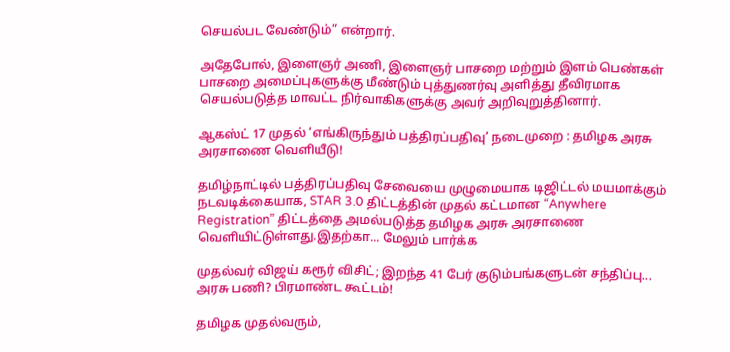செயல்பட வேண்டும்” என்றார்.

அதேபோல், இளைஞர் அணி, இளைஞர் பாசறை மற்றும் இளம் பெண்கள் பாசறை அமைப்புகளுக்கு மீண்டும் புத்துணர்வு அளித்து தீவிரமாக செயல்படுத்த மாவட்ட நிர்வாகிகளுக்கு அவர் அறிவுறுத்தினார்.

ஆகஸ்ட் 17 முதல் ‘எங்கிருந்தும் பத்திரப்பதிவு’ நடைமுறை : தமிழக அரசு அரசாணை வெளியீடு!

தமிழ்நாட்டில் பத்திரப்பதிவு சேவையை முழுமையாக டிஜிட்டல் மயமாக்கும் நடவடிக்கையாக, STAR 3.0 திட்டத்தின் முதல் கட்டமான “Anywhere Registration” திட்டத்தை அமல்படுத்த தமிழக அரசு அரசாணை வெளியிட்டுள்ளது.இதற்கா... மேலும் பார்க்க

முதல்வர் விஜய் கரூர் விசிட்; இறந்த 41 பேர் குடும்பங்களுடன் சந்திப்பு... அரசு பணி? பிரமாண்ட கூட்டம்!

தமிழக முதல்வரும்,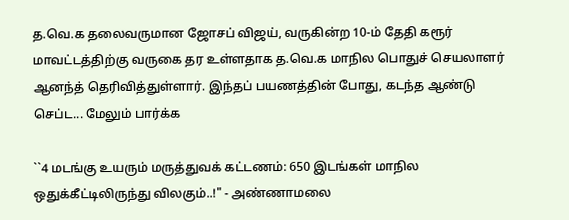த.வெ.க தலைவருமான ஜோசப் விஜய், வருகின்ற 10-ம் தேதி கரூர் மாவட்டத்திற்கு வருகை தர உள்ளதாக த.வெ.க மாநில பொதுச் செயலாளர் ஆனந்த் தெரிவித்துள்ளார். இந்தப் பயணத்தின் போது, கடந்த ஆண்டு செப்ட... மேலும் பார்க்க

``4 மடங்கு உயரும் மருத்துவக் கட்டணம்: 650 இடங்கள் மாநில ஒதுக்கீட்டிலிருந்து விலகும்..!" - அண்ணாமலை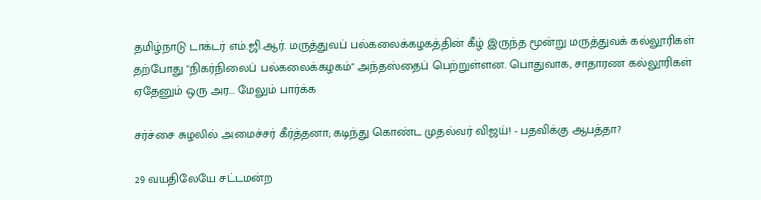தமிழ்நாடு டாக்டர் எம்.ஜி.ஆர். மருத்துவப் பல்கலைக்கழகத்தின் கீழ் இருந்த மூன்று மருத்துவக் கல்லூரிகள் தற்போது "நிகர்நிலைப் பல்கலைக்கழகம்" அந்தஸ்தைப் பெற்றுள்ளன. பொதுவாக, சாதாரண கல்லூரிகள் ஏதேனும் ஒரு அர... மேலும் பார்க்க

சர்ச்சை சுழலில் அமைச்சர் கீர்த்தனா; கடிந்து கொண்ட முதல்வர் விஜய்! - பதவிக்கு ஆபத்தா?

29 வயதிலேயே சட்டமன்ற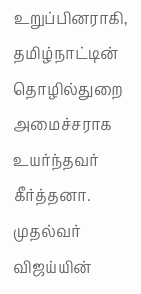உறுப்பினராகி, தமிழ்நாட்டின் தொழில்துறை அமைச்சராக உயர்ந்தவர் கீர்த்தனா. முதல்வர் விஜய்யின்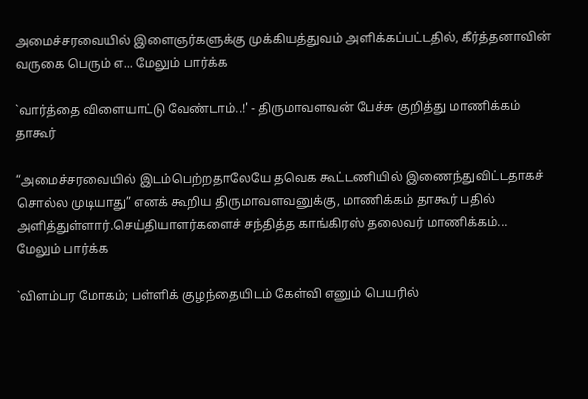அமைச்சரவையில் இளைஞர்களுக்கு முக்கியத்துவம் அளிக்கப்பட்டதில், கீர்த்தனாவின் வருகை பெரும் எ... மேலும் பார்க்க

`வார்த்தை விளையாட்டு வேண்டாம்..!' - திருமாவளவன் பேச்சு குறித்து மாணிக்கம் தாகூர்

“அமைச்சரவையில் இடம்பெற்றதாலேயே தவெக கூட்டணியில் இணைந்துவிட்டதாகச் சொல்ல முடியாது” எனக் கூறிய திருமாவளவனுக்கு, மாணிக்கம் தாகூர் பதில் அளித்துள்ளார்.செய்தியாளர்களைச் சந்தித்த காங்கிரஸ் தலைவர் மாணிக்கம்... மேலும் பார்க்க

`விளம்பர மோகம்; பள்ளிக் குழந்தையிடம் கேள்வி எனும் பெயரில்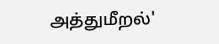அத்துமீறல்'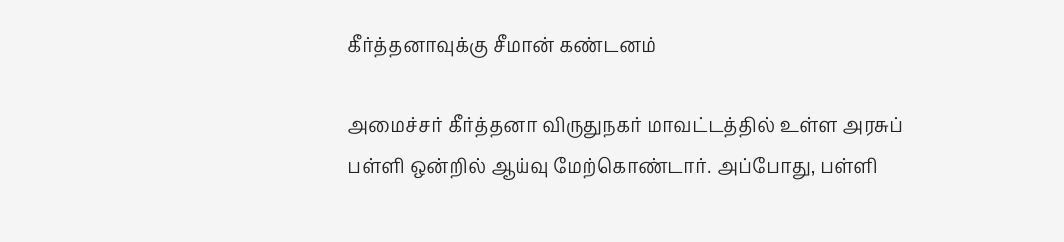கீர்த்தனாவுக்கு சீமான் கண்டனம்

அமைச்சர் கீர்த்தனா விருதுநகர் மாவட்டத்தில் உள்ள அரசுப் பள்ளி ஒன்றில் ஆய்வு மேற்கொண்டார். அப்போது, பள்ளி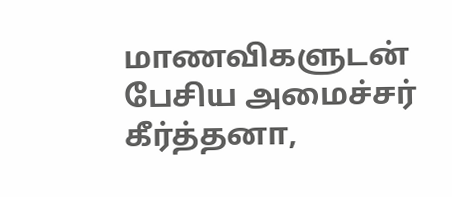மாணவிகளுடன் பேசிய அமைச்சர் கீர்த்தனா,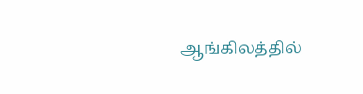ஆங்கிலத்தில்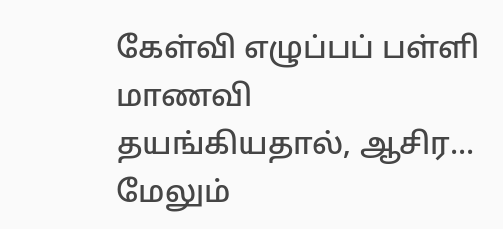கேள்வி எழுப்பப் பள்ளி மாணவி தயங்கியதால், ஆசிர... மேலும்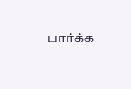பார்க்க